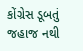કોંગ્રેસ ડૂબતું જહાજ નથી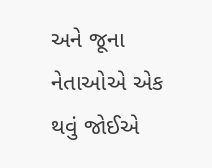અને જૂના નેતાઓએ એક થવું જોઈએ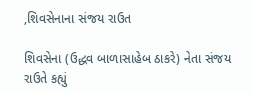,શિવસેનાના સંજય રાઉત

શિવસેના (ઉદ્ધવ બાળાસાહેબ ઠાકરે) નેતા સંજય રાઉતે કહ્યું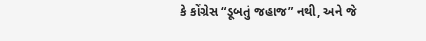કે કોંગ્રેસ “ડૂબતું જહાજ” નથી, અને જે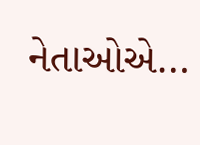નેતાઓએ…